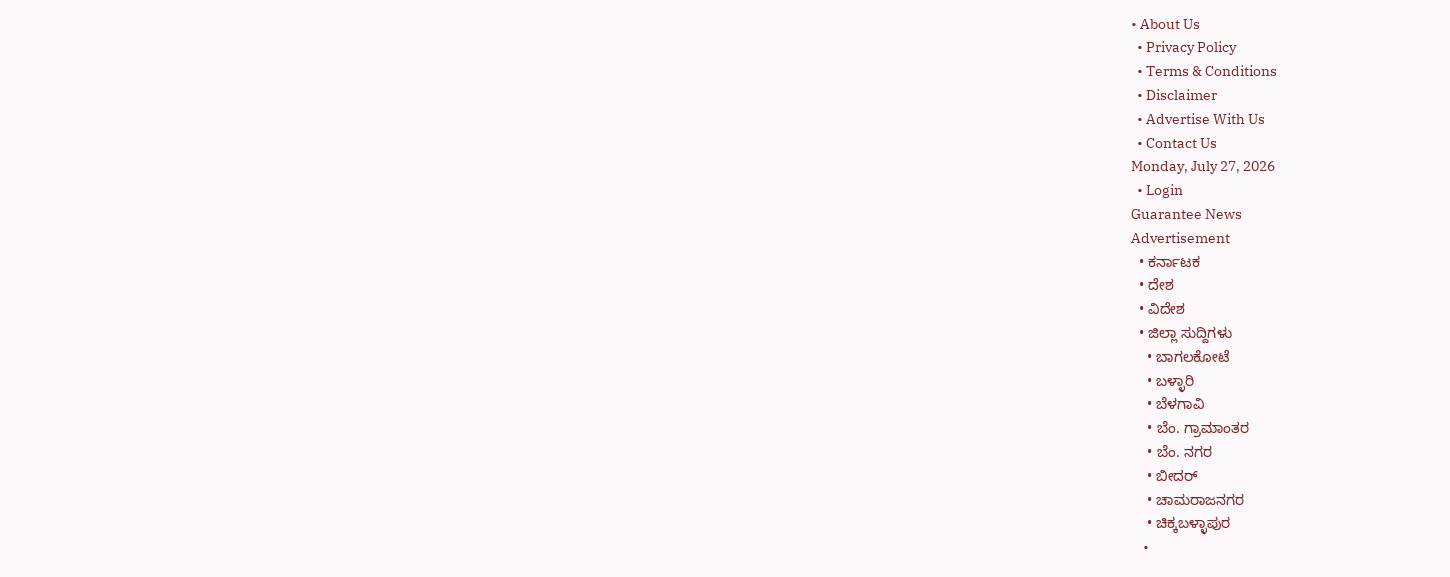• About Us
  • Privacy Policy
  • Terms & Conditions
  • Disclaimer
  • Advertise With Us
  • Contact Us
Monday, July 27, 2026
  • Login
Guarantee News
Advertisement
  • ಕರ್ನಾಟಕ
  • ದೇಶ
  • ವಿದೇಶ
  • ಜಿಲ್ಲಾ ಸುದ್ದಿಗಳು
    • ಬಾಗಲಕೋಟೆ
    • ಬಳ್ಳಾರಿ
    • ಬೆಳಗಾವಿ
    • ಬೆಂ. ಗ್ರಾಮಾಂತರ
    • ಬೆಂ. ನಗರ
    • ಬೀದರ್
    • ಚಾಮರಾಜನಗರ
    • ಚಿಕ್ಕಬಳ್ಳಾಪುರ
    •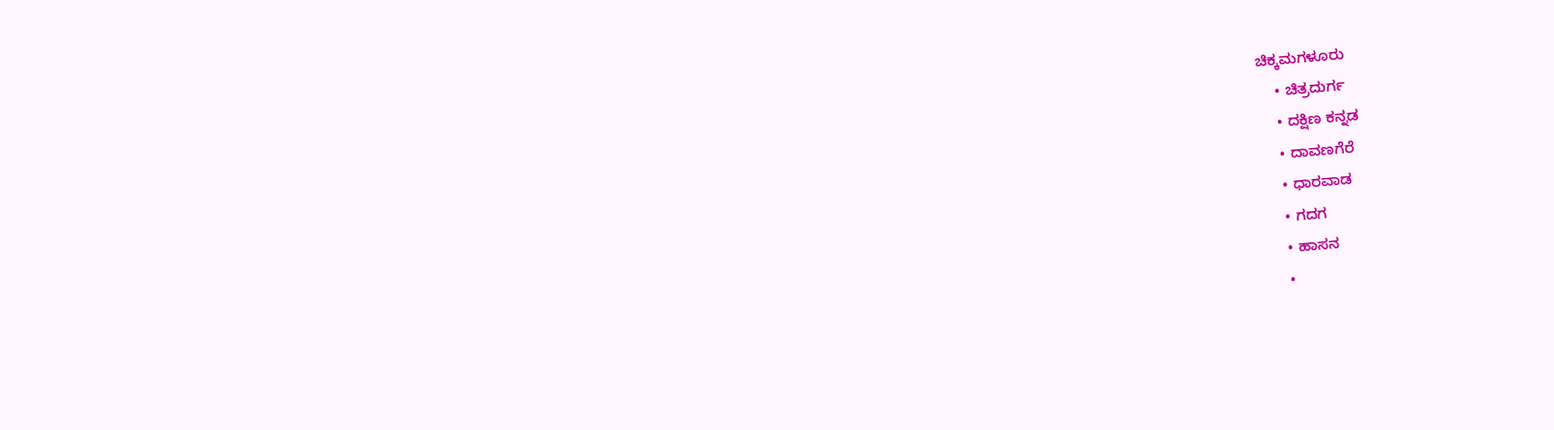ಚಿಕ್ಕಮಗಳೂರು
    • ಚಿತ್ರದುರ್ಗ
    • ದಕ್ಷಿಣ ಕನ್ನಡ
    • ದಾವಣಗೆರೆ
    • ಧಾರವಾಡ
    • ಗದಗ
    • ಹಾಸನ
    •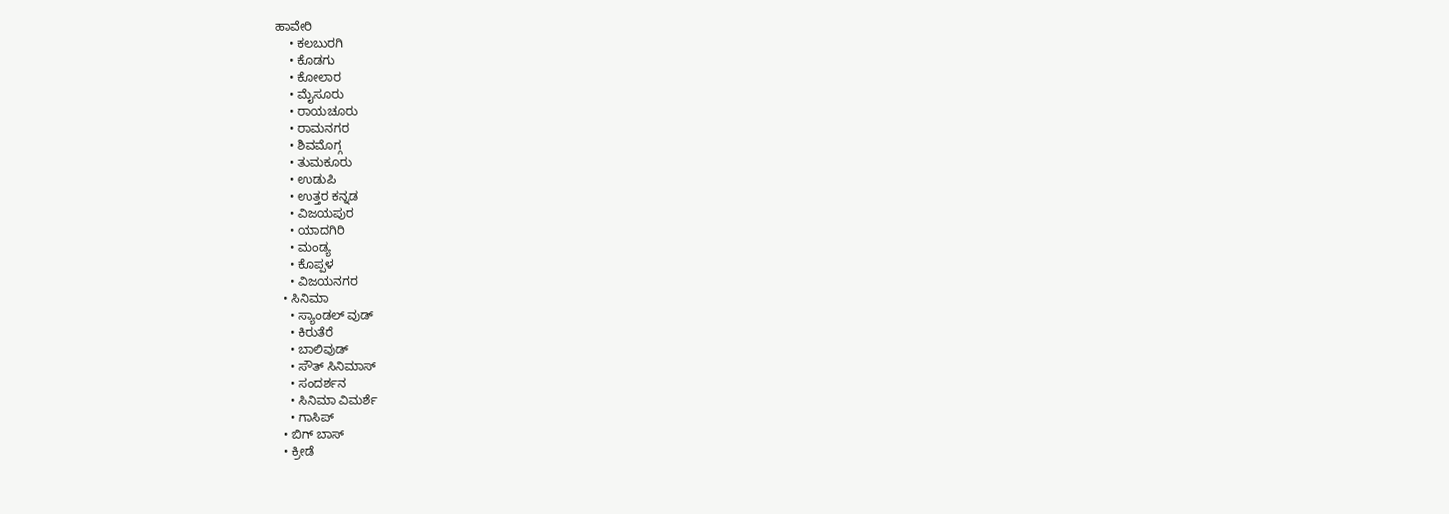ಹಾವೇರಿ
    • ಕಲಬುರಗಿ
    • ಕೊಡಗು
    • ಕೋಲಾರ
    • ಮೈಸೂರು
    • ರಾಯಚೂರು
    • ರಾಮನಗರ
    • ಶಿವಮೊಗ್ಗ
    • ತುಮಕೂರು
    • ಉಡುಪಿ
    • ಉತ್ತರ ಕನ್ನಡ
    • ವಿಜಯಪುರ
    • ಯಾದಗಿರಿ
    • ಮಂಡ್ಯ
    • ಕೊಪ್ಪಳ
    • ವಿಜಯನಗರ
  • ಸಿನಿಮಾ
    • ಸ್ಯಾಂಡಲ್ ವುಡ್
    • ಕಿರುತೆರೆ
    • ಬಾಲಿವುಡ್
    • ಸೌತ್ ಸಿನಿಮಾಸ್
    • ಸಂದರ್ಶನ
    • ಸಿನಿಮಾ ವಿಮರ್ಶೆ
    • ಗಾಸಿಪ್
  • ಬಿಗ್ ಬಾಸ್
  • ಕ್ರೀಡೆ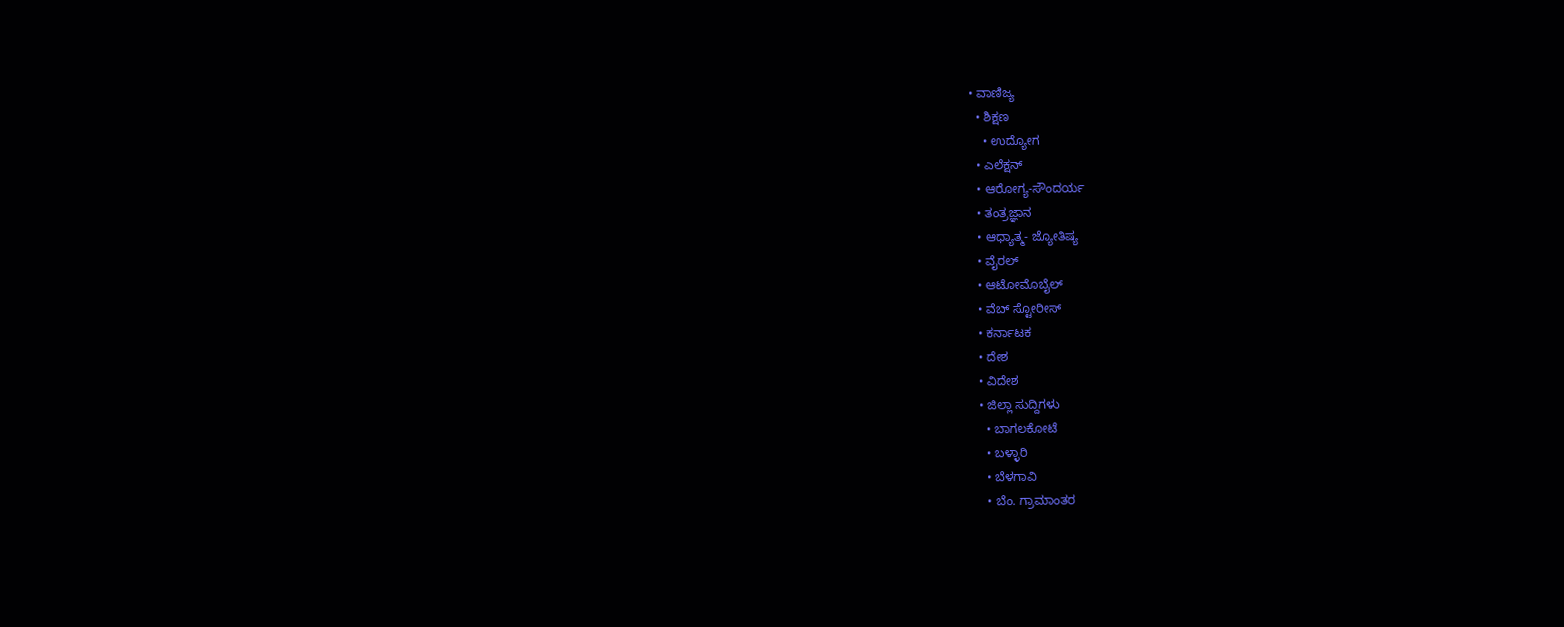• ವಾಣಿಜ್ಯ
  • ಶಿಕ್ಷಣ
    • ಉದ್ಯೋಗ
  • ಎಲೆಕ್ಷನ್
  • ಆರೋಗ್ಯ-ಸೌಂದರ್ಯ
  • ತಂತ್ರಜ್ಞಾನ
  • ಆಧ್ಯಾತ್ಮ- ಜ್ಯೋತಿಷ್ಯ
  • ವೈರಲ್
  • ಆಟೋಮೊಬೈಲ್
  • ವೆಬ್ ಸ್ಟೋರೀಸ್
  • ಕರ್ನಾಟಕ
  • ದೇಶ
  • ವಿದೇಶ
  • ಜಿಲ್ಲಾ ಸುದ್ದಿಗಳು
    • ಬಾಗಲಕೋಟೆ
    • ಬಳ್ಳಾರಿ
    • ಬೆಳಗಾವಿ
    • ಬೆಂ. ಗ್ರಾಮಾಂತರ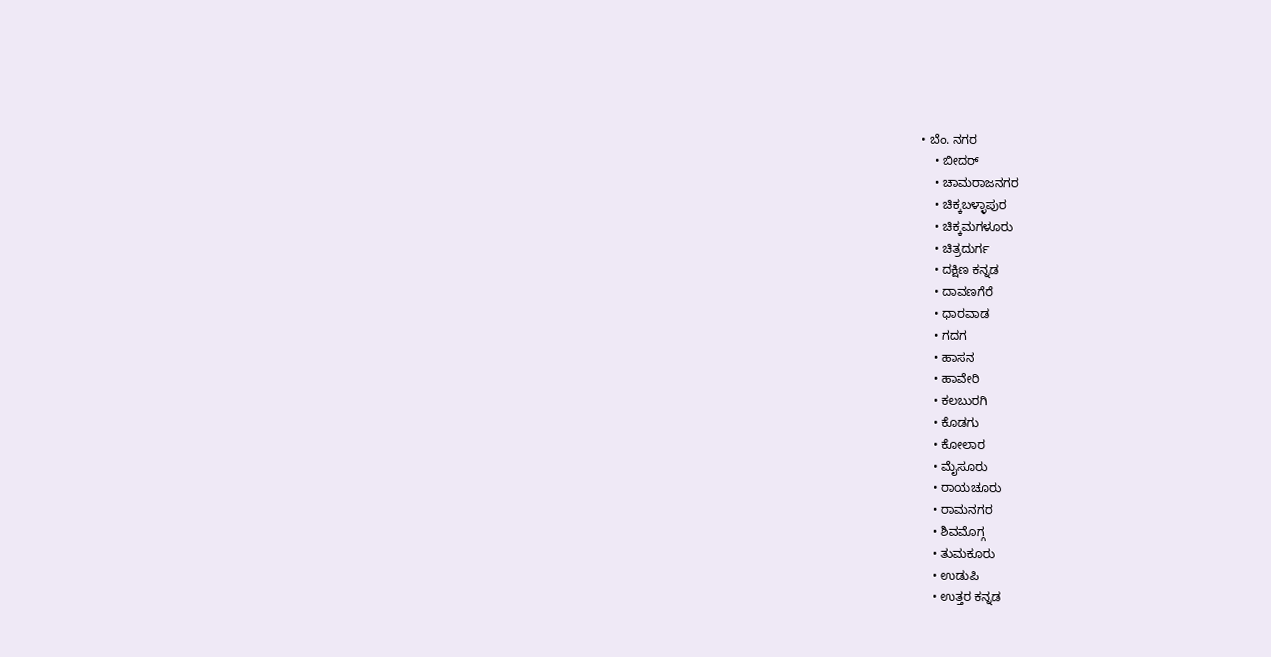• ಬೆಂ. ನಗರ
    • ಬೀದರ್
    • ಚಾಮರಾಜನಗರ
    • ಚಿಕ್ಕಬಳ್ಳಾಪುರ
    • ಚಿಕ್ಕಮಗಳೂರು
    • ಚಿತ್ರದುರ್ಗ
    • ದಕ್ಷಿಣ ಕನ್ನಡ
    • ದಾವಣಗೆರೆ
    • ಧಾರವಾಡ
    • ಗದಗ
    • ಹಾಸನ
    • ಹಾವೇರಿ
    • ಕಲಬುರಗಿ
    • ಕೊಡಗು
    • ಕೋಲಾರ
    • ಮೈಸೂರು
    • ರಾಯಚೂರು
    • ರಾಮನಗರ
    • ಶಿವಮೊಗ್ಗ
    • ತುಮಕೂರು
    • ಉಡುಪಿ
    • ಉತ್ತರ ಕನ್ನಡ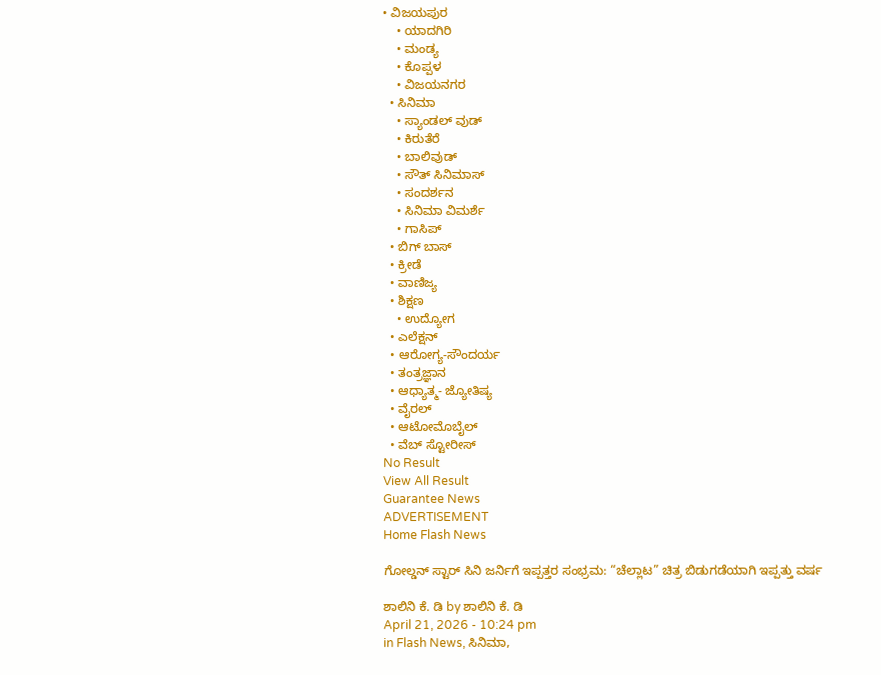• ವಿಜಯಪುರ
    • ಯಾದಗಿರಿ
    • ಮಂಡ್ಯ
    • ಕೊಪ್ಪಳ
    • ವಿಜಯನಗರ
  • ಸಿನಿಮಾ
    • ಸ್ಯಾಂಡಲ್ ವುಡ್
    • ಕಿರುತೆರೆ
    • ಬಾಲಿವುಡ್
    • ಸೌತ್ ಸಿನಿಮಾಸ್
    • ಸಂದರ್ಶನ
    • ಸಿನಿಮಾ ವಿಮರ್ಶೆ
    • ಗಾಸಿಪ್
  • ಬಿಗ್ ಬಾಸ್
  • ಕ್ರೀಡೆ
  • ವಾಣಿಜ್ಯ
  • ಶಿಕ್ಷಣ
    • ಉದ್ಯೋಗ
  • ಎಲೆಕ್ಷನ್
  • ಆರೋಗ್ಯ-ಸೌಂದರ್ಯ
  • ತಂತ್ರಜ್ಞಾನ
  • ಆಧ್ಯಾತ್ಮ- ಜ್ಯೋತಿಷ್ಯ
  • ವೈರಲ್
  • ಆಟೋಮೊಬೈಲ್
  • ವೆಬ್ ಸ್ಟೋರೀಸ್
No Result
View All Result
Guarantee News
ADVERTISEMENT
Home Flash News

ಗೋಲ್ಡನ್ ಸ್ಟಾರ್ ಸಿನಿ ಜರ್ನಿಗೆ ಇಪ್ಪತ್ತರ ಸಂಭ್ರಮ: “ಚೆಲ್ಲಾಟ” ಚಿತ್ರ ಬಿಡುಗಡೆಯಾಗಿ ಇಪ್ಪತ್ತು ವರ್ಷ

ಶಾಲಿನಿ ಕೆ. ಡಿ by ಶಾಲಿನಿ ಕೆ. ಡಿ
April 21, 2026 - 10:24 pm
in Flash News, ಸಿನಿಮಾ,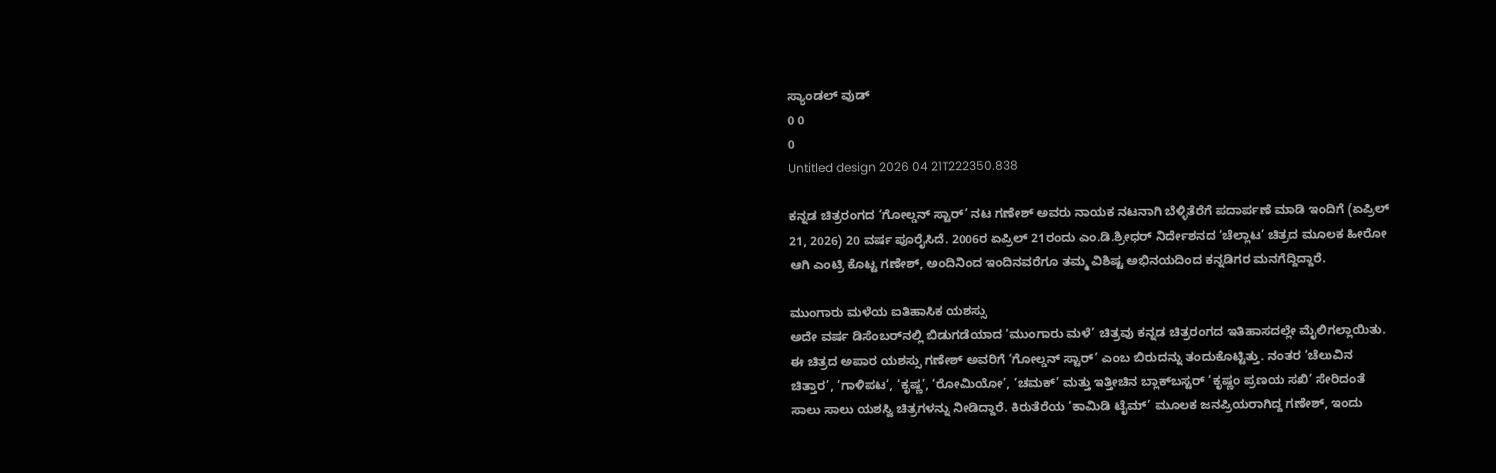ಸ್ಯಾಂಡಲ್ ವುಡ್
0 0
0
Untitled design 2026 04 21T222350.838

ಕನ್ನಡ ಚಿತ್ರರಂಗದ ‘ಗೋಲ್ಡನ್ ಸ್ಟಾರ್’ ನಟ ಗಣೇಶ್ ಅವರು ನಾಯಕ ನಟನಾಗಿ ಬೆಳ್ಳಿತೆರೆಗೆ ಪದಾರ್ಪಣೆ ಮಾಡಿ ಇಂದಿಗೆ (ಏಪ್ರಿಲ್ 21, 2026) 20 ವರ್ಷ ಪೂರೈಸಿದೆ. 2006ರ ಏಪ್ರಿಲ್ 21ರಂದು ಎಂ.ಡಿ.ಶ್ರೀಧರ್ ನಿರ್ದೇಶನದ ‘ಚೆಲ್ಲಾಟ’ ಚಿತ್ರದ ಮೂಲಕ ಹೀರೋ ಆಗಿ ಎಂಟ್ರಿ ಕೊಟ್ಟ ಗಣೇಶ್, ಅಂದಿನಿಂದ ಇಂದಿನವರೆಗೂ ತಮ್ಮ ವಿಶಿಷ್ಟ ಅಭಿನಯದಿಂದ ಕನ್ನಡಿಗರ ಮನಗೆದ್ದಿದ್ದಾರೆ.

ಮುಂಗಾರು ಮಳೆಯ ಐತಿಹಾಸಿಕ ಯಶಸ್ಸು
ಅದೇ ವರ್ಷ ಡಿಸೆಂಬರ್‌ನಲ್ಲಿ ಬಿಡುಗಡೆಯಾದ ‘ಮುಂಗಾರು ಮಳೆ’ ಚಿತ್ರವು ಕನ್ನಡ ಚಿತ್ರರಂಗದ ಇತಿಹಾಸದಲ್ಲೇ ಮೈಲಿಗಲ್ಲಾಯಿತು. ಈ ಚಿತ್ರದ ಅಪಾರ ಯಶಸ್ಸು ಗಣೇಶ್ ಅವರಿಗೆ ‘ಗೋಲ್ಡನ್ ಸ್ಟಾರ್’ ಎಂಬ ಬಿರುದನ್ನು ತಂದುಕೊಟ್ಟಿತ್ತು. ನಂತರ ‘ಚೆಲುವಿನ ಚಿತ್ತಾರ’, ‘ಗಾಳಿಪಟ’, ‘ಕೃಷ್ಣ’, ‘ರೋಮಿಯೋ’, ‘ಚಮಕ್’ ಮತ್ತು ಇತ್ತೀಚಿನ ಬ್ಲಾಕ್‌ಬಸ್ಟರ್ ‘ಕೃಷ್ಣಂ ಪ್ರಣಯ ಸಖಿ’ ಸೇರಿದಂತೆ ಸಾಲು ಸಾಲು ಯಶಸ್ವಿ ಚಿತ್ರಗಳನ್ನು ನೀಡಿದ್ದಾರೆ. ಕಿರುತೆರೆಯ ‘ಕಾಮಿಡಿ ಟೈಮ್’ ಮೂಲಕ ಜನಪ್ರಿಯರಾಗಿದ್ದ ಗಣೇಶ್, ಇಂದು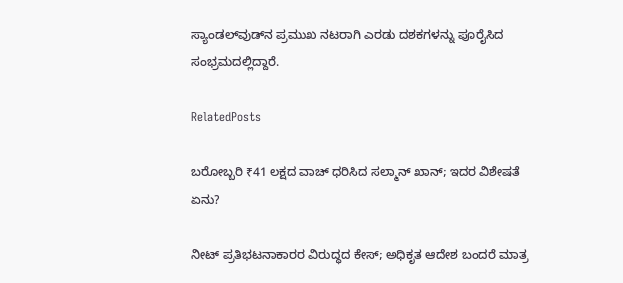ಸ್ಯಾಂಡಲ್‌ವುಡ್‌‌ನ ಪ್ರಮುಖ ನಟರಾಗಿ ಎರಡು ದಶಕಗಳನ್ನು ಪೂರೈಸಿದ ಸಂಭ್ರಮದಲ್ಲಿದ್ದಾರೆ.

RelatedPosts

ಬರೋಬ್ಬರಿ ₹41 ಲಕ್ಷದ ವಾಚ್ ಧರಿಸಿದ ಸಲ್ಮಾನ್ ಖಾನ್; ಇದರ ವಿಶೇಷತೆ ಏನು?

ನೀಟ್ ಪ್ರತಿಭಟನಾಕಾರರ ವಿರುದ್ಧದ ಕೇಸ್‌; ಅಧಿಕೃತ ಆದೇಶ ಬಂದರೆ ಮಾತ್ರ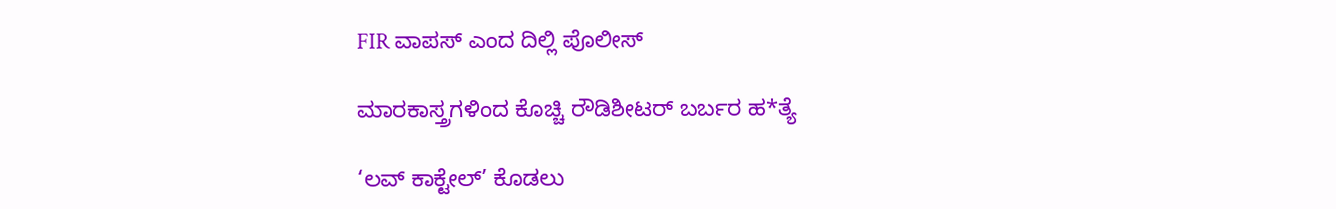FIR ವಾಪಸ್ ಎಂದ ದಿಲ್ಲಿ ಪೊಲೀಸ್

ಮಾರಕಾಸ್ತ್ರಗಳಿಂದ ಕೊಚ್ಚಿ ರೌಡಿಶೀಟರ್ ಬರ್ಬರ ಹ*ತ್ಯೆ

‘ಲವ್ ಕಾಕ್ಟೇಲ್’ ಕೊಡಲು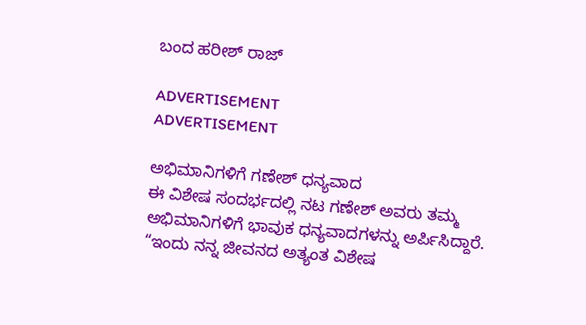ಬಂದ ಹರೀಶ್ ರಾಜ್

ADVERTISEMENT
ADVERTISEMENT

ಅಭಿಮಾನಿಗಳಿಗೆ ಗಣೇಶ್ ಧನ್ಯವಾದ
ಈ ವಿಶೇಷ ಸಂದರ್ಭದಲ್ಲಿ ನಟ ಗಣೇಶ್ ಅವರು ತಮ್ಮ ಅಭಿಮಾನಿಗಳಿಗೆ ಭಾವುಕ ಧನ್ಯವಾದಗಳನ್ನು ಅರ್ಪಿಸಿದ್ದಾರೆ. “ಇಂದು ನನ್ನ ಜೀವನದ ಅತ್ಯಂತ ವಿಶೇಷ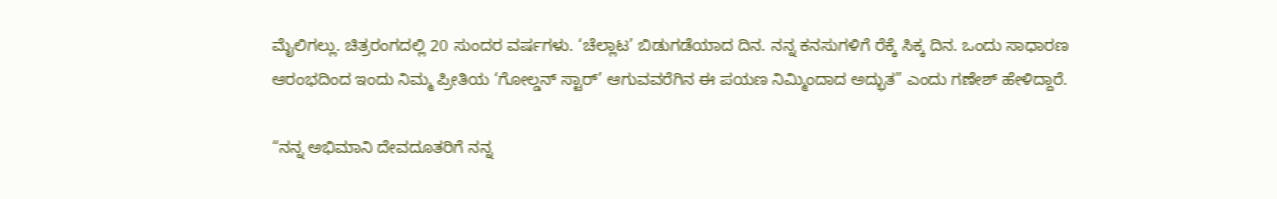ಮೈಲಿಗಲ್ಲು. ಚಿತ್ರರಂಗದಲ್ಲಿ 20 ಸುಂದರ ವರ್ಷಗಳು. ‘ಚೆಲ್ಲಾಟ’ ಬಿಡುಗಡೆಯಾದ ದಿನ. ನನ್ನ ಕನಸುಗಳಿಗೆ ರೆಕ್ಕೆ ಸಿಕ್ಕ ದಿನ. ಒಂದು ಸಾಧಾರಣ ಆರಂಭದಿಂದ ಇಂದು ನಿಮ್ಮ ಪ್ರೀತಿಯ ‘ಗೋಲ್ಡನ್ ಸ್ಟಾರ್’ ಆಗುವವರೆಗಿನ ಈ ಪಯಣ ನಿಮ್ಮಿಂದಾದ ಅದ್ಭುತ” ಎಂದು ಗಣೇಶ್ ಹೇಳಿದ್ದಾರೆ.

“ನನ್ನ ಅಭಿಮಾನಿ ದೇವದೂತರಿಗೆ ನನ್ನ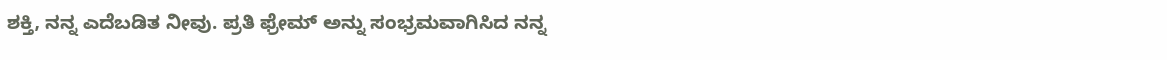ಶಕ್ತಿ, ನನ್ನ ಎದೆಬಡಿತ ನೀವು. ಪ್ರತಿ ಫ್ರೇಮ್ ಅನ್ನು ಸಂಭ್ರಮವಾಗಿಸಿದ ನನ್ನ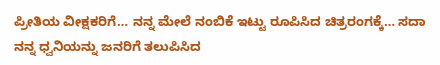ಪ್ರೀತಿಯ ವೀಕ್ಷಕರಿಗೆ… ನನ್ನ ಮೇಲೆ ನಂಬಿಕೆ ಇಟ್ಟು ರೂಪಿಸಿದ ಚಿತ್ರರಂಗಕ್ಕೆ… ಸದಾ ನನ್ನ ಧ್ವನಿಯನ್ನು ಜನರಿಗೆ ತಲುಪಿಸಿದ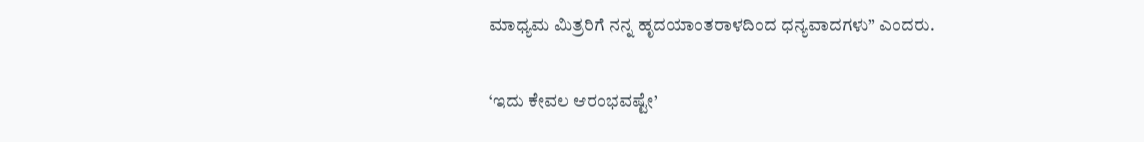ಮಾಧ್ಯಮ ಮಿತ್ರರಿಗೆ ನನ್ನ ಹೃದಯಾಂತರಾಳದಿಂದ ಧನ್ಯವಾದಗಳು” ಎಂದರು.

‘ಇದು ಕೇವಲ ಆರಂಭವಷ್ಟೇ’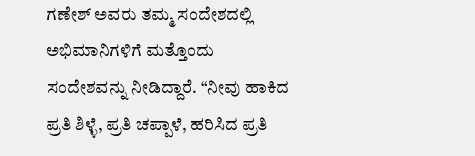ಗಣೇಶ್ ಅವರು ತಮ್ಮ ಸಂದೇಶದಲ್ಲಿ ಅಭಿಮಾನಿಗಳಿಗೆ ಮತ್ತೊಂದು ಸಂದೇಶವನ್ನು ನೀಡಿದ್ದಾರೆ. “ನೀವು ಹಾಕಿದ ಪ್ರತಿ ಶಿಳ್ಳೆ, ಪ್ರತಿ ಚಪ್ಪಾಳೆ, ಹರಿಸಿದ ಪ್ರತಿ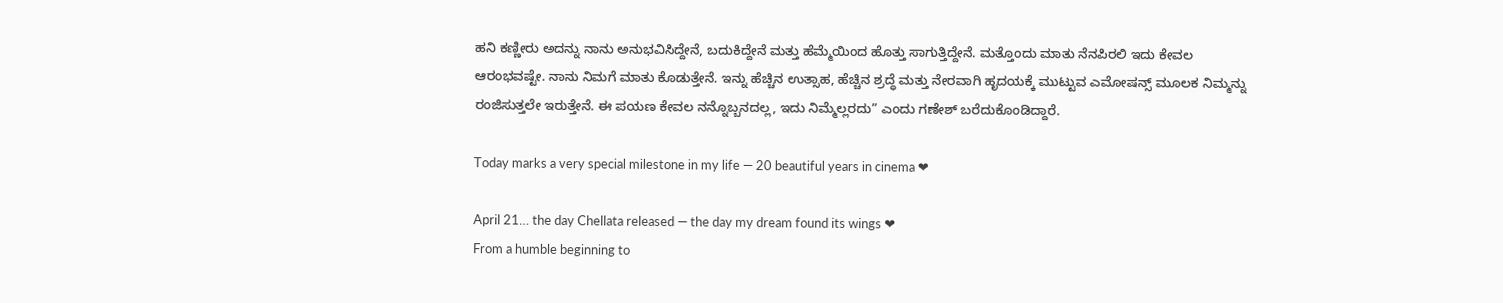ಹನಿ ಕಣ್ಣೀರು ಅದನ್ನು ನಾನು ಅನುಭವಿಸಿದ್ದೇನೆ, ಬದುಕಿದ್ದೇನೆ ಮತ್ತು ಹೆಮ್ಮೆಯಿಂದ ಹೊತ್ತು ಸಾಗುತ್ತಿದ್ದೇನೆ. ಮತ್ತೊಂದು ಮಾತು ನೆನಪಿರಲಿ ಇದು ಕೇವಲ ಆರಂಭವಷ್ಟೇ. ನಾನು ನಿಮಗೆ ಮಾತು ಕೊಡುತ್ತೇನೆ. ಇನ್ನು ಹೆಚ್ಚಿನ ಉತ್ಸಾಹ, ಹೆಚ್ಚಿನ ಶ್ರದ್ಧೆ ಮತ್ತು ನೇರವಾಗಿ ಹೃದಯಕ್ಕೆ ಮುಟ್ಟುವ ಎಮೋಷನ್ಸ್ ಮೂಲಕ ನಿಮ್ಮನ್ನು ರಂಜಿಸುತ್ತಲೇ ಇರುತ್ತೇನೆ. ಈ ಪಯಣ ಕೇವಲ ನನ್ನೊಬ್ಬನದಲ್ಲ, ಇದು ನಿಮ್ಮೆಲ್ಲರದು” ಎಂದು ಗಣೇಶ್ ಬರೆದುಕೊಂಡಿದ್ದಾರೆ.

Today marks a very special milestone in my life — 20 beautiful years in cinema ❤

April 21… the day Chellata released — the day my dream found its wings ❤
From a humble beginning to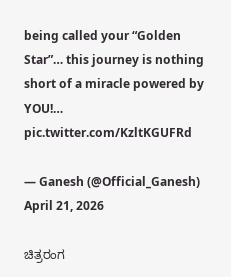being called your “Golden Star”… this journey is nothing short of a miracle powered by YOU!… pic.twitter.com/KzltKGUFRd

— Ganesh (@Official_Ganesh) April 21, 2026

ಚಿತ್ರರಂಗ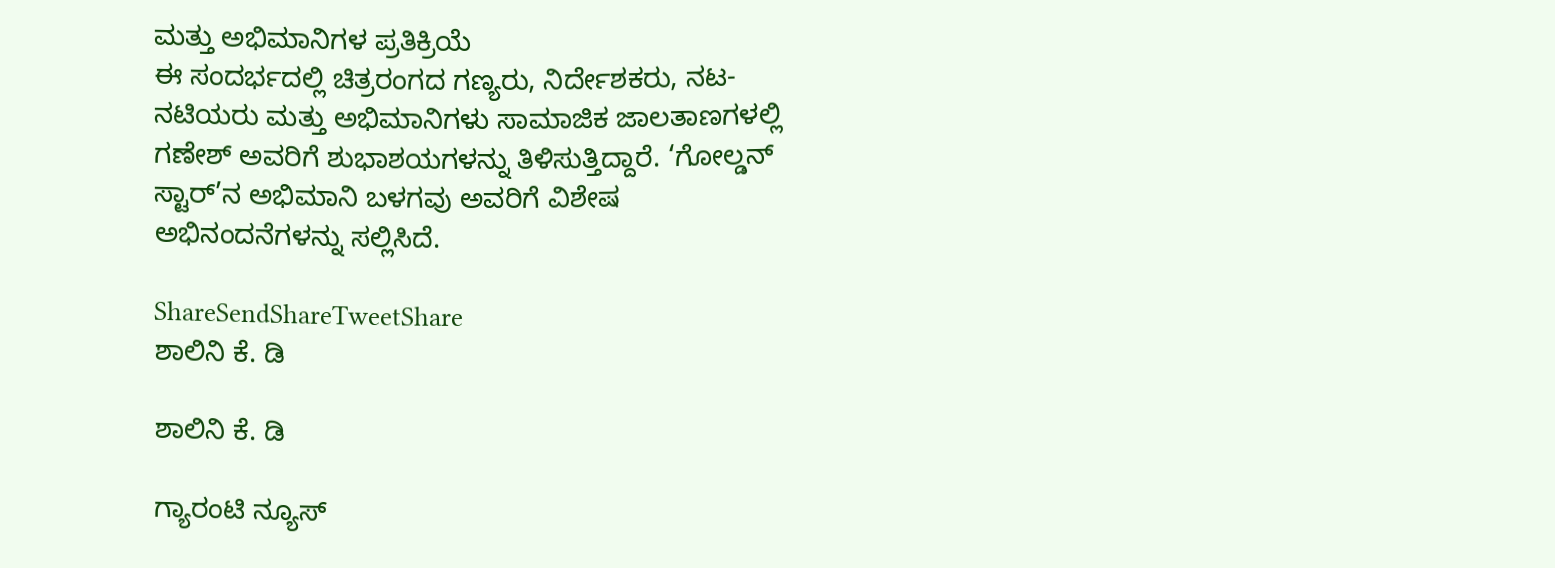ಮತ್ತು ಅಭಿಮಾನಿಗಳ ಪ್ರತಿಕ್ರಿಯೆ
ಈ ಸಂದರ್ಭದಲ್ಲಿ ಚಿತ್ರರಂಗದ ಗಣ್ಯರು, ನಿರ್ದೇಶಕರು, ನಟ-ನಟಿಯರು ಮತ್ತು ಅಭಿಮಾನಿಗಳು ಸಾಮಾಜಿಕ ಜಾಲತಾಣಗಳಲ್ಲಿ ಗಣೇಶ್ ಅವರಿಗೆ ಶುಭಾಶಯಗಳನ್ನು ತಿಳಿಸುತ್ತಿದ್ದಾರೆ. ‘ಗೋಲ್ಡನ್ ಸ್ಟಾರ್’ನ ಅಭಿಮಾನಿ ಬಳಗವು ಅವರಿಗೆ ವಿಶೇಷ ಅಭಿನಂದನೆಗಳನ್ನು ಸಲ್ಲಿಸಿದೆ.

ShareSendShareTweetShare
ಶಾಲಿನಿ ಕೆ. ಡಿ

ಶಾಲಿನಿ ಕೆ. ಡಿ

ಗ್ಯಾರಂಟಿ ನ್ಯೂಸ್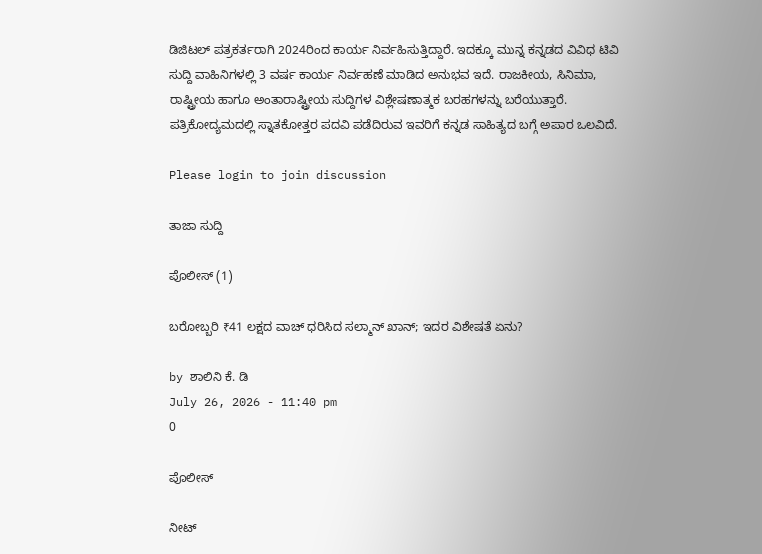ಡಿಜಿಟಲ್ ಪತ್ರಕರ್ತರಾಗಿ 2024ರಿಂದ ಕಾರ್ಯ ನಿರ್ವಹಿಸುತ್ತಿದ್ದಾರೆ. ಇದಕ್ಕೂ ಮುನ್ನ ಕನ್ನಡದ ವಿವಿಧ ಟಿವಿ ಸುದ್ದಿ ವಾಹಿನಿಗಳಲ್ಲಿ 3 ವರ್ಷ ಕಾರ್ಯ ನಿರ್ವಹಣೆ ಮಾಡಿದ ಅನುಭವ ಇದೆ. ರಾಜಕೀಯ, ಸಿನಿಮಾ, ರಾಷ್ಟ್ರೀಯ ಹಾಗೂ ಅಂತಾರಾಷ್ಟ್ರೀಯ ಸುದ್ದಿಗಳ ವಿಶ್ಲೇಷಣಾತ್ಮಕ ಬರಹಗಳನ್ನು ಬರೆಯುತ್ತಾರೆ. ಪತ್ರಿಕೋದ್ಯಮದಲ್ಲಿ ಸ್ನಾತಕೋತ್ತರ ಪದವಿ ಪಡೆದಿರುವ ಇವರಿಗೆ ಕನ್ನಡ ಸಾಹಿತ್ಯದ ಬಗ್ಗೆ ಅಪಾರ ಒಲವಿದೆ.

Please login to join discussion

ತಾಜಾ ಸುದ್ದಿ

ಪೊಲೀಸ್ (1)

ಬರೋಬ್ಬರಿ ₹41 ಲಕ್ಷದ ವಾಚ್ ಧರಿಸಿದ ಸಲ್ಮಾನ್ ಖಾನ್; ಇದರ ವಿಶೇಷತೆ ಏನು?

by ಶಾಲಿನಿ ಕೆ. ಡಿ
July 26, 2026 - 11:40 pm
0

ಪೊಲೀಸ್

ನೀಟ್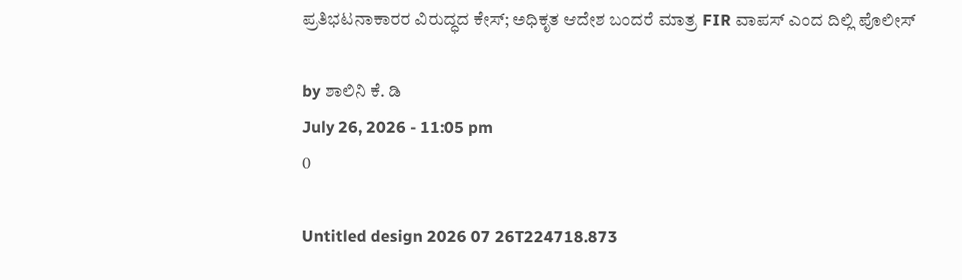ಪ್ರತಿಭಟನಾಕಾರರ ವಿರುದ್ಧದ ಕೇಸ್‌; ಅಧಿಕೃತ ಆದೇಶ ಬಂದರೆ ಮಾತ್ರ FIR ವಾಪಸ್ ಎಂದ ದಿಲ್ಲಿ ಪೊಲೀಸ್

by ಶಾಲಿನಿ ಕೆ. ಡಿ
July 26, 2026 - 11:05 pm
0

Untitled design 2026 07 26T224718.873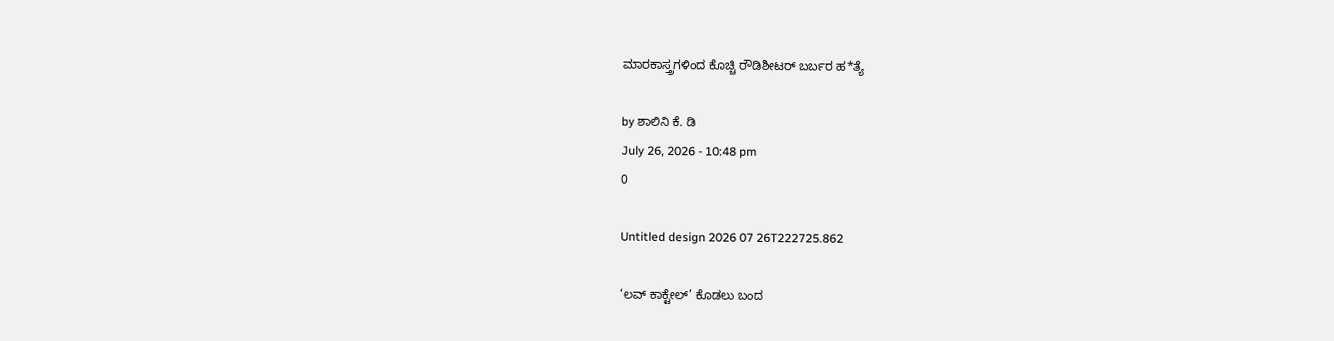ಮಾರಕಾಸ್ತ್ರಗಳಿಂದ ಕೊಚ್ಚಿ ರೌಡಿಶೀಟರ್ ಬರ್ಬರ ಹ*ತ್ಯೆ

by ಶಾಲಿನಿ ಕೆ. ಡಿ
July 26, 2026 - 10:48 pm
0

Untitled design 2026 07 26T222725.862

‘ಲವ್ ಕಾಕ್ಟೇಲ್’ ಕೊಡಲು ಬಂದ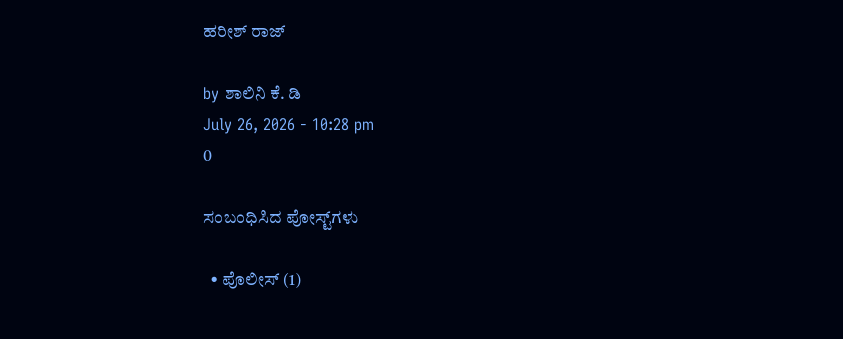ಹರೀಶ್ ರಾಜ್

by ಶಾಲಿನಿ ಕೆ. ಡಿ
July 26, 2026 - 10:28 pm
0

ಸಂಬಂಧಿಸಿದ ಪೋಸ್ಟ್‌ಗಳು

  • ಪೊಲೀಸ್ (1)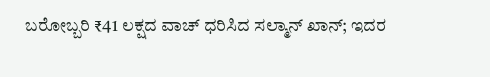ಬರೋಬ್ಬರಿ ₹41 ಲಕ್ಷದ ವಾಚ್ ಧರಿಸಿದ ಸಲ್ಮಾನ್ ಖಾನ್; ಇದರ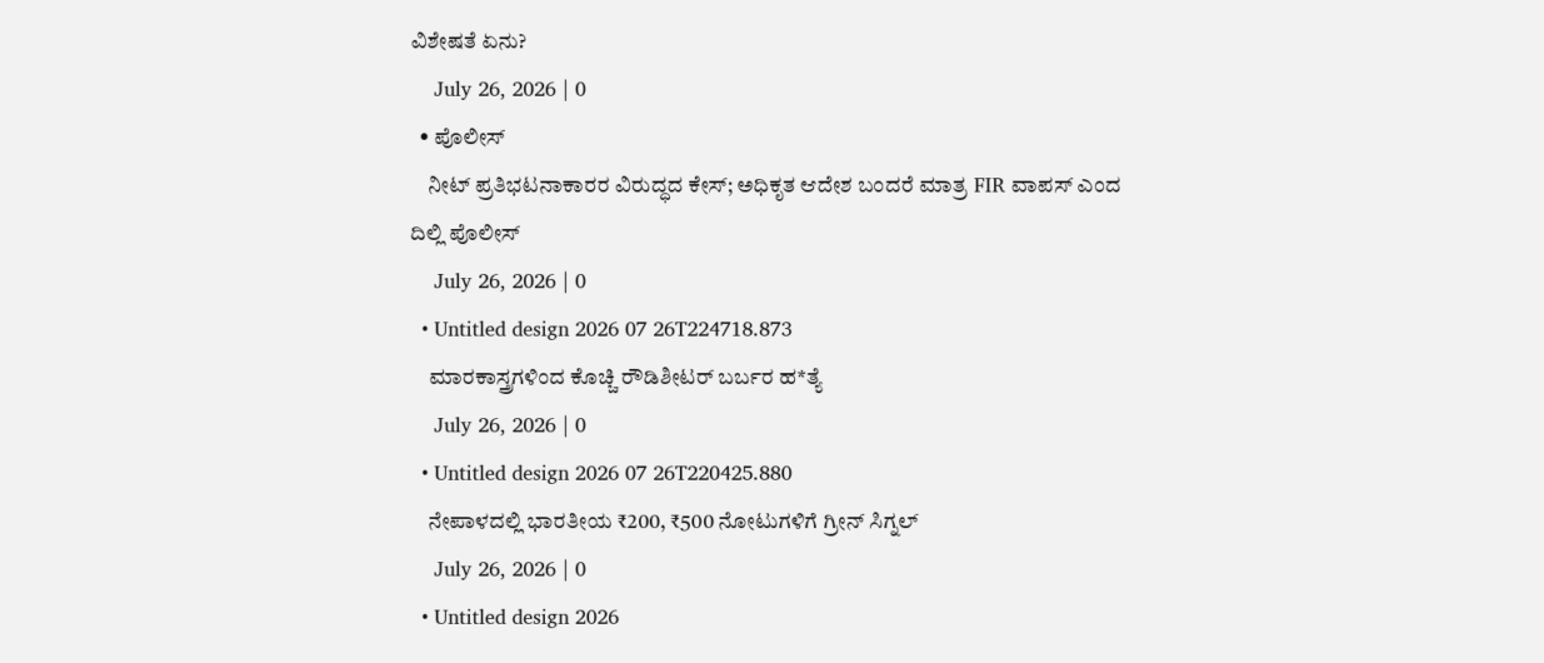ವಿಶೇಷತೆ ಏನು?
    July 26, 2026 | 0
  • ಪೊಲೀಸ್
    ನೀಟ್ ಪ್ರತಿಭಟನಾಕಾರರ ವಿರುದ್ಧದ ಕೇಸ್‌; ಅಧಿಕೃತ ಆದೇಶ ಬಂದರೆ ಮಾತ್ರ FIR ವಾಪಸ್ ಎಂದ ದಿಲ್ಲಿ ಪೊಲೀಸ್
    July 26, 2026 | 0
  • Untitled design 2026 07 26T224718.873
    ಮಾರಕಾಸ್ತ್ರಗಳಿಂದ ಕೊಚ್ಚಿ ರೌಡಿಶೀಟರ್ ಬರ್ಬರ ಹ*ತ್ಯೆ
    July 26, 2026 | 0
  • Untitled design 2026 07 26T220425.880
    ನೇಪಾಳದಲ್ಲಿ ಭಾರತೀಯ ₹200, ₹500 ನೋಟುಗಳಿಗೆ ಗ್ರೀನ್ ಸಿಗ್ನಲ್
    July 26, 2026 | 0
  • Untitled design 2026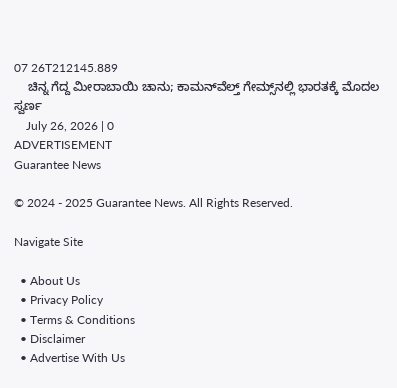07 26T212145.889
    ಚಿನ್ನ ಗೆದ್ದ ಮೀರಾಬಾಯಿ ಚಾನು; ಕಾಮನ್‌ವೆಲ್ತ್‌ ಗೇಮ್ಸ್‌ನಲ್ಲಿ ಭಾರತಕ್ಕೆ ಮೊದಲ ಸ್ವರ್ಣ
    July 26, 2026 | 0
ADVERTISEMENT
Guarantee News

© 2024 - 2025 Guarantee News. All Rights Reserved.

Navigate Site

  • About Us
  • Privacy Policy
  • Terms & Conditions
  • Disclaimer
  • Advertise With Us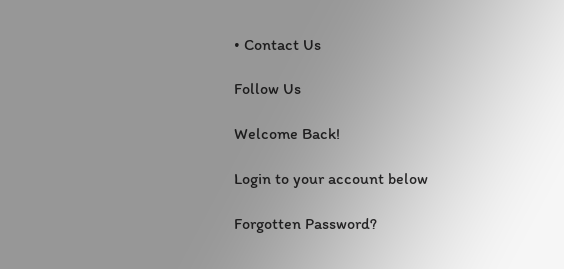• Contact Us

Follow Us

Welcome Back!

Login to your account below

Forgotten Password?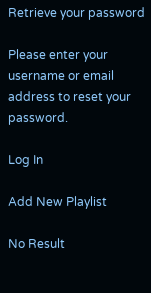Retrieve your password

Please enter your username or email address to reset your password.

Log In

Add New Playlist

No Result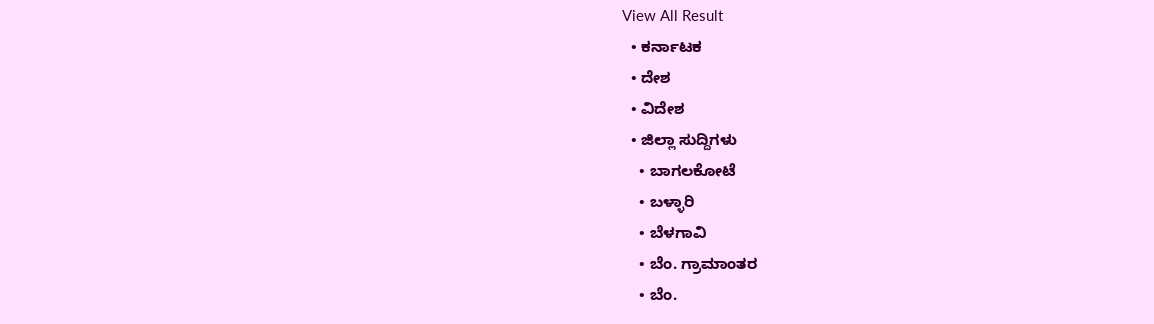View All Result
  • ಕರ್ನಾಟಕ
  • ದೇಶ
  • ವಿದೇಶ
  • ಜಿಲ್ಲಾ ಸುದ್ದಿಗಳು
    • ಬಾಗಲಕೋಟೆ
    • ಬಳ್ಳಾರಿ
    • ಬೆಳಗಾವಿ
    • ಬೆಂ. ಗ್ರಾಮಾಂತರ
    • ಬೆಂ.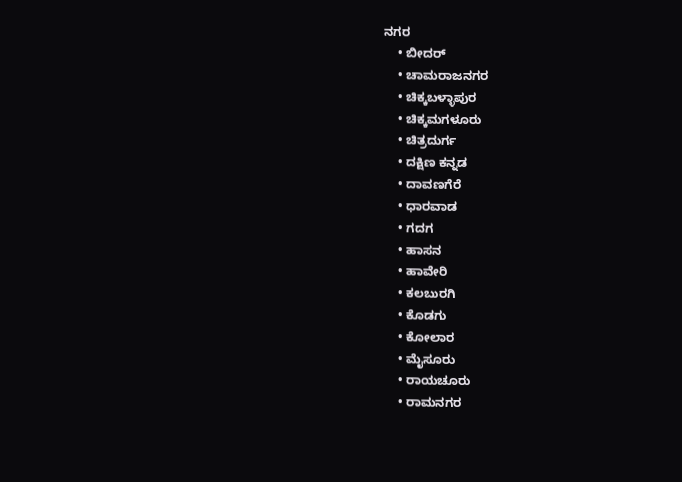ನಗರ
    • ಬೀದರ್
    • ಚಾಮರಾಜನಗರ
    • ಚಿಕ್ಕಬಳ್ಳಾಪುರ
    • ಚಿಕ್ಕಮಗಳೂರು
    • ಚಿತ್ರದುರ್ಗ
    • ದಕ್ಷಿಣ ಕನ್ನಡ
    • ದಾವಣಗೆರೆ
    • ಧಾರವಾಡ
    • ಗದಗ
    • ಹಾಸನ
    • ಹಾವೇರಿ
    • ಕಲಬುರಗಿ
    • ಕೊಡಗು
    • ಕೋಲಾರ
    • ಮೈಸೂರು
    • ರಾಯಚೂರು
    • ರಾಮನಗರ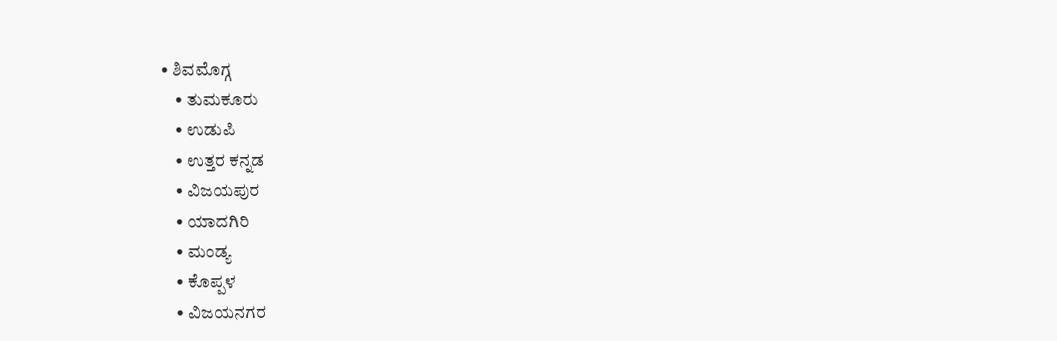• ಶಿವಮೊಗ್ಗ
    • ತುಮಕೂರು
    • ಉಡುಪಿ
    • ಉತ್ತರ ಕನ್ನಡ
    • ವಿಜಯಪುರ
    • ಯಾದಗಿರಿ
    • ಮಂಡ್ಯ
    • ಕೊಪ್ಪಳ
    • ವಿಜಯನಗರ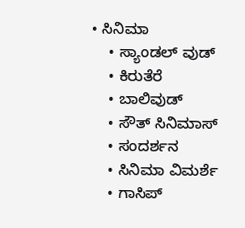• ಸಿನಿಮಾ
    • ಸ್ಯಾಂಡಲ್ ವುಡ್
    • ಕಿರುತೆರೆ
    • ಬಾಲಿವುಡ್
    • ಸೌತ್ ಸಿನಿಮಾಸ್
    • ಸಂದರ್ಶನ
    • ಸಿನಿಮಾ ವಿಮರ್ಶೆ
    • ಗಾಸಿಪ್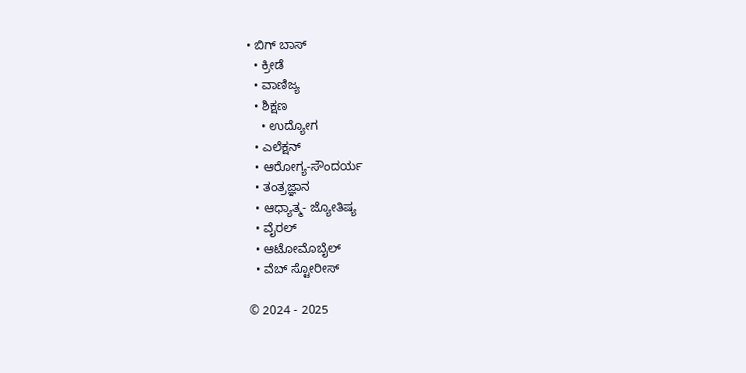• ಬಿಗ್ ಬಾಸ್
  • ಕ್ರೀಡೆ
  • ವಾಣಿಜ್ಯ
  • ಶಿಕ್ಷಣ
    • ಉದ್ಯೋಗ
  • ಎಲೆಕ್ಷನ್
  • ಆರೋಗ್ಯ-ಸೌಂದರ್ಯ
  • ತಂತ್ರಜ್ಞಾನ
  • ಆಧ್ಯಾತ್ಮ- ಜ್ಯೋತಿಷ್ಯ
  • ವೈರಲ್
  • ಆಟೋಮೊಬೈಲ್
  • ವೆಬ್ ಸ್ಟೋರೀಸ್

© 2024 - 2025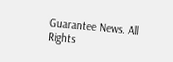Guarantee News. All Rights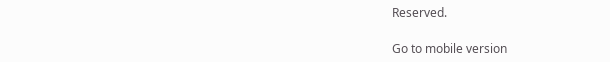Reserved.

Go to mobile version